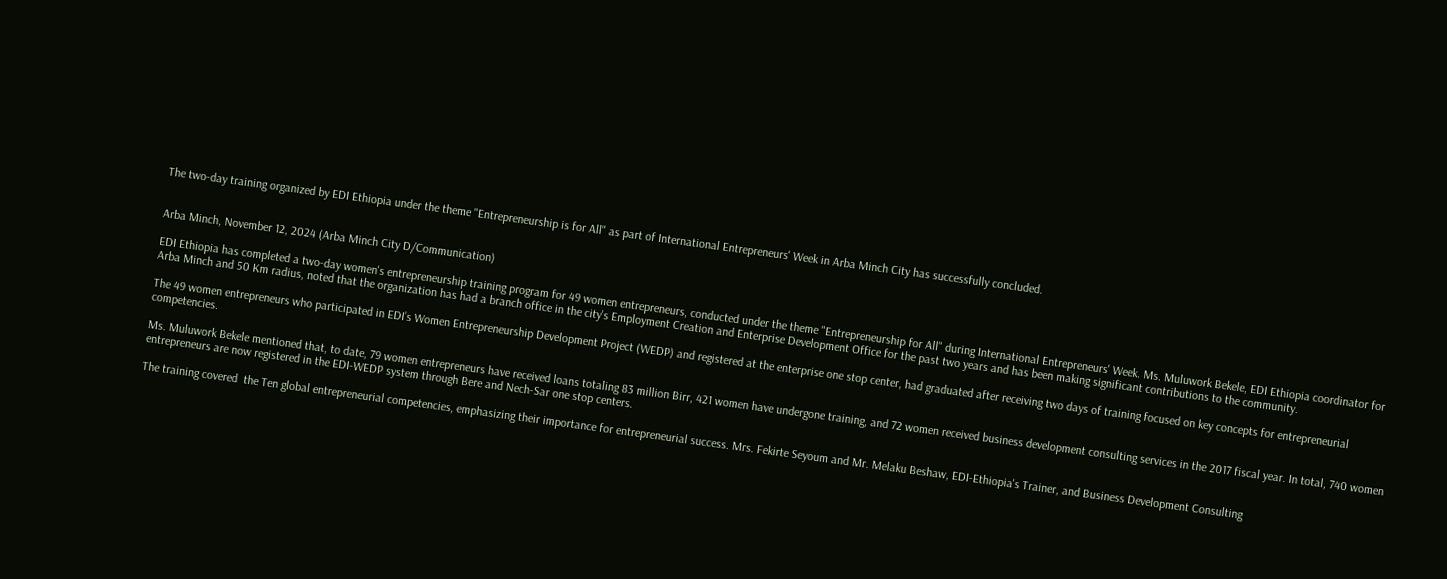The two-day training organized by EDI Ethiopia under the theme "Entrepreneurship is for All" as part of International Entrepreneurs' Week in Arba Minch City has successfully concluded.


Arba Minch, November 12, 2024 (Arba Minch City D/Communication)

EDI Ethiopia has completed a two-day women's entrepreneurship training program for 49 women entrepreneurs, conducted under the theme "Entrepreneurship for All" during International Entrepreneurs' Week. Ms. Muluwork Bekele, EDI Ethiopia coordinator for Arba Minch and 50 Km radius, noted that the organization has had a branch office in the city's Employment Creation and Enterprise Development Office for the past two years and has been making significant contributions to the community.

The 49 women entrepreneurs who participated in EDI’s Women Entrepreneurship Development Project (WEDP) and registered at the enterprise one stop center, had graduated after receiving two days of training focused on key concepts for entrepreneurial competencies.

Ms. Muluwork Bekele mentioned that, to date, 79 women entrepreneurs have received loans totaling 83 million Birr, 421 women have undergone training, and 72 women received business development consulting services in the 2017 fiscal year. In total, 740 women entrepreneurs are now registered in the EDI-WEDP system through Bere and Nech-Sar one stop centers.

The training covered  the Ten global entrepreneurial competencies, emphasizing their importance for entrepreneurial success. Mrs. Fekirte Seyoum and Mr. Melaku Beshaw, EDI-Ethiopia's Trainer, and Business Development Consulting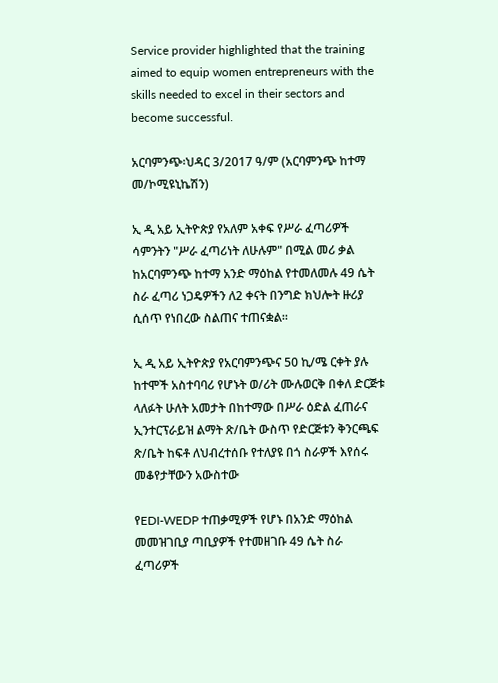Service provider highlighted that the training aimed to equip women entrepreneurs with the skills needed to excel in their sectors and become successful.

አርባምንጭ፡ህዳር 3/2017 ዓ/ም (አርባምንጭ ከተማ መ/ኮሚዩኒኬሽን)

ኢ ዲ አይ ኢትዮጵያ የአለም አቀፍ የሥራ ፈጣሪዎች ሳምንትን "ሥራ ፈጣሪነት ለሁሉም" በሚል መሪ ቃል ከአርባምንጭ ከተማ አንድ ማዕከል የተመለመሉ 49 ሴት ስራ ፈጣሪ ነጋዴዎችን ለ2 ቀናት በንግድ ክህሎት ዙሪያ ሲሰጥ የነበረው ስልጠና ተጠናቋል።

ኢ ዲ አይ ኢትዮጵያ የአርባምንጭና 50 ኪ/ሜ ርቀት ያሉ ከተሞች አስተባባሪ የሆኑት ወ/ሪት ሙሉወርቅ በቀለ ድርጅቱ ላለፉት ሁለት አመታት በከተማው በሥራ ዕድል ፈጠራና ኢንተርፕራይዝ ልማት ጽ/ቤት ውስጥ የድርጅቱን ቅንርጫፍ ጽ/ቤት ከፍቶ ለህብረተሰቡ የተለያዩ በጎ ስራዎች እየሰሩ መቆየታቸውን አውስተው

የEDI-WEDP ተጠቃሚዎች የሆኑ በአንድ ማዕከል መመዝገቢያ ጣቢያዎች የተመዘገቡ 49 ሴት ስራ ፈጣሪዎች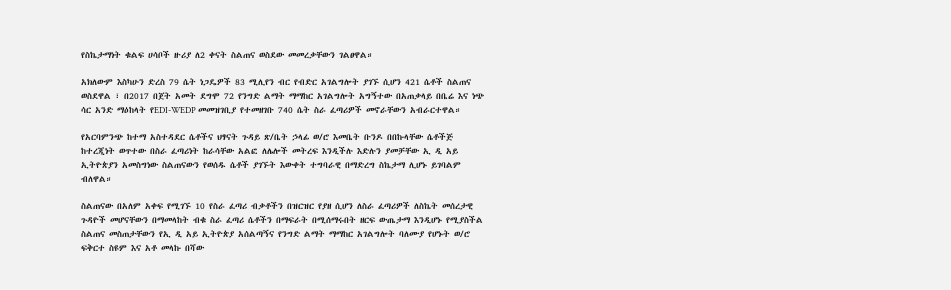የስኬታማነት ቁልፍ ሀሳቦች ዙሪያ ለ2 ቀናት ስልጠና ወስደው መመረቃቸውን ገልፀዋል።

አክለውም እስካሁን ድረስ 79 ሴት ነጋዴዎች 83 ሚሊየን ብር የብድር አገልግሎት ያገኙ ሲሆን 421 ሴቶች ስልጠና ወስደዋል ፣ በ2017 በጀት አመት ደግሞ 72 የንግድ ልማት ማማከር አገልግሎት አግኝተው በአጠቃላይ በቤሬ እና ነጭ ሳር አንድ ማዕከላት የEDI-WEDP መመዝገቢያ የተመዘገቡ 740 ሴት ስራ ፈጣሪዎች መኖራቸውን አብራርተዋል።

የአርባምንጭ ከተማ አስተዳደር ሴቶችና ህፃናት ጉዳይ ጽ/ቤት ኃላፊ ወ/ሮ እመቤት ቡንዶ በበኩላቸው ሴቶችጅ ከተረጂነት ወጥተው በስራ ፈጣሪነት ከራሳቸው አልፎ ለሌሎች መትረፍ እንዲችሉ እድሉን ያመቻቸው ኢ ዲ አይ ኢትዮጵያን አመስግነው ስልጠናውን የወሰዱ ሴቶች ያገኙት እውቀት ተግባራዊ በማድረግ ስኬታማ ሊሆኑ ይገባልም ብለዋል።

ስልጠናው በአለም አቀፍ የሚገኙ 10 የስራ ፈጣሪ ብቃቶችን በዝርዝር የያዘ ሲሆን ለስራ ፈጣሪዎች ለስኬት መሰረታዊ ጉዳዮች መሆናቸውን በማመላከት ብቁ ስራ ፈጣሪ ሴቶችን በማፍራት በሚሰማሩበት ዘርፍ ውጤታማ እንዲሆኑ የሚያስችል ስልጠና መስጠታቸውን የኢ ዲ አይ ኢትዮጵያ አሰልጣኝና የንግድ ልማት ማማከር አገልግሎት ባለሙያ የሆኑት ወ/ሮ ፍቅርተ ስዩም እና አቶ መላኩ በሻው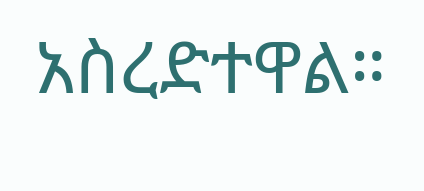አስረድተዋል።